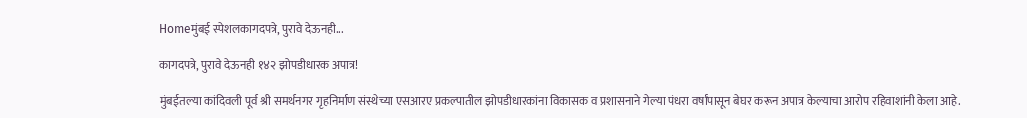Homeमुंबई स्पेशलकागदपत्रे, पुरावे देऊनही...

कागदपत्रे, पुरावे देऊनही १४२ झोपडीधारक अपात्र!

मुंबईतल्या कांदिवली पूर्व श्री समर्थनगर गृहनिर्माण संस्थेच्या एसआरए प्रकल्पातील झोपडीधारकांना विकासक व प्रशासनाने गेल्या पंधरा वर्षांपासून बेघर करून अपात्र केल्याचा आरोप रहिवाशांनी केला आहे.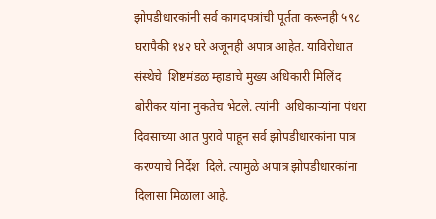झोपडीधारकांनी सर्व कागदपत्रांची पूर्तता करूनही ५९८ घरापैकी १४२ घरे अजूनही अपात्र आहेत. याविरोधात संस्थेचे  शिष्टमंडळ म्हाडाचे मुख्य अधिकारी मिलिंद बोरीकर यांना नुकतेच भेटले. त्यांनी  अधिकाऱ्यांना पंधरा दिवसाच्या आत पुरावे पाहून सर्व झोपडीधारकांना पात्र करण्याचे निर्देश  दिले. त्यामुळे अपात्र झोपडीधारकांना दिलासा मिळाला आहे.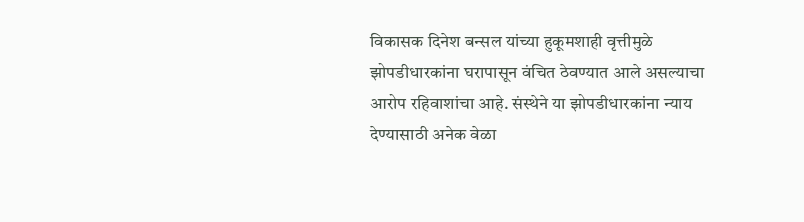विकासक दिनेश बन्सल यांच्या हुकूमशाही वृत्तीमुळे झोपडीधारकांना घरापासून वंचित ठेवण्यात आले असल्याचा आरोप रहिवाशांचा आहे. संस्थेने या झोपडीधारकांना न्याय देण्यासाठी अनेक वेळा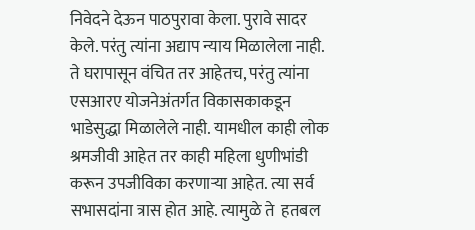निवेदने देऊन पाठपुरावा केला. पुरावे सादर केले. परंतु त्यांना अद्याप न्याय मिळालेला नाही. ते घरापासून वंचित तर आहेतच, परंतु त्यांना एसआरए योजनेअंतर्गत विकासकाकडून भाडेसुद्धा मिळालेले नाही. यामधील काही लोक श्रमजीवी आहेत तर काही महिला धुणीभांडी करून उपजीविका करणाऱ्या आहेत. त्या सर्व सभासदांना त्रास होत आहे. त्यामुळे ते  हतबल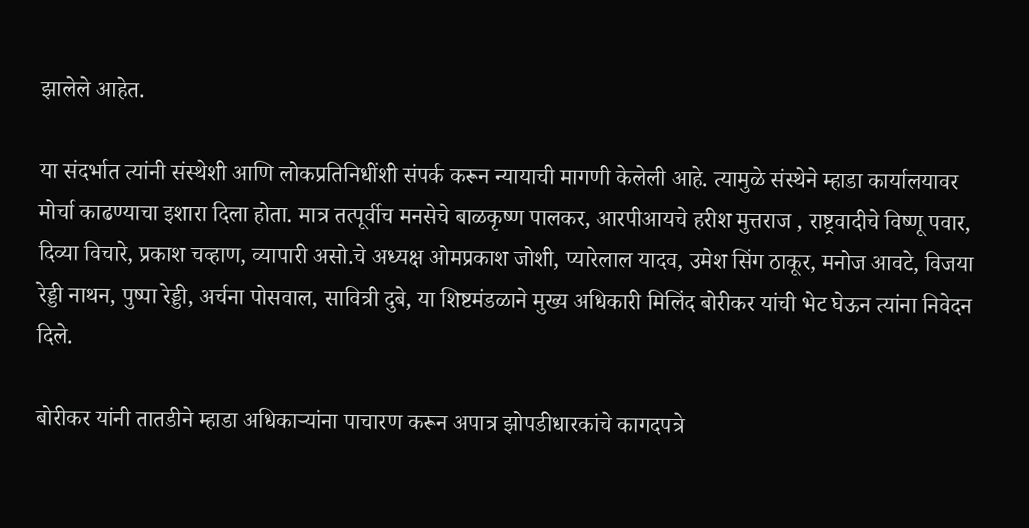झालेले आहेत.

या संदर्भात त्यांनी संस्थेशी आणि लोकप्रतिनिधींशी संपर्क करून न्यायाची मागणी केलेली आहे. त्यामुळे संस्थेने म्हाडा कार्यालयावर मोर्चा काढण्याचा इशारा दिला होता. मात्र तत्पूर्वीच मनसेचे बाळकृष्ण पालकर, आरपीआयचे हरीश मुत्तराज , राष्ट्रवादीचे विष्णू पवार, दिव्या विचारे, प्रकाश चव्हाण, व्यापारी असो.चे अध्यक्ष ओमप्रकाश जोशी, प्यारेलाल यादव, उमेश सिंग ठाकूर, मनोज आवटे, विजया रेड्डी नाथन, पुष्पा रेड्डी, अर्चना पोसवाल, सावित्री दुबे, या शिष्टमंडळाने मुख्य अधिकारी मिलिंद बोरीकर यांची भेट घेऊन त्यांना निवेदन दिले.

बोरीकर यांनी तातडीने म्हाडा अधिकाऱ्यांना पाचारण करून अपात्र झोपडीधारकांचे कागदपत्रे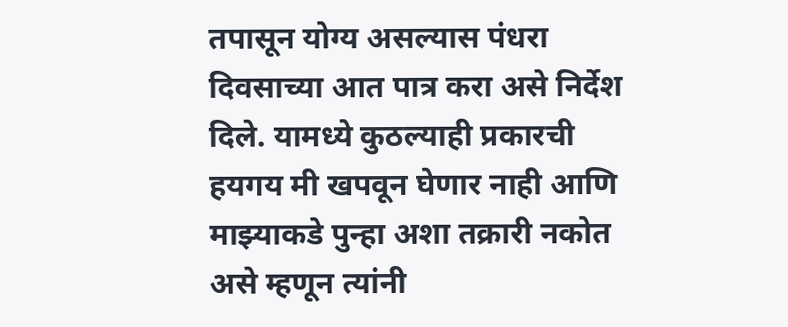तपासून योग्य असल्यास पंधरा दिवसाच्या आत पात्र करा असे निर्देश दिले. यामध्ये कुठल्याही प्रकारची हयगय मी खपवून घेणार नाही आणि माझ्याकडे पुन्हा अशा तक्रारी नकोत असे म्हणून त्यांनी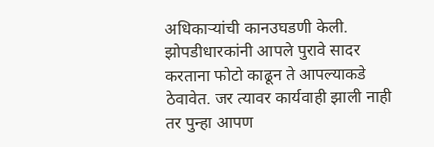अधिकाऱ्यांची कानउघडणी केली. झोपडीधारकांनी आपले पुरावे सादर करताना फोटो काढून ते आपल्याकडे ठेवावेत. जर त्यावर कार्यवाही झाली नाही तर पुन्हा आपण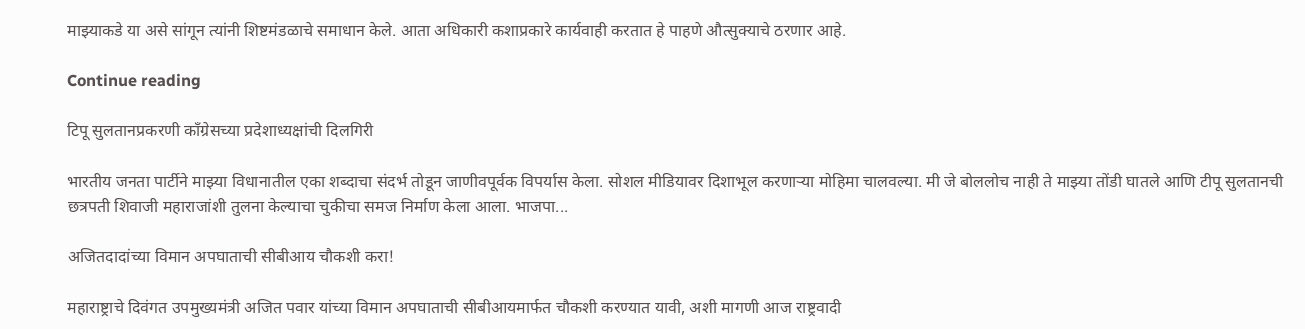माझ्याकडे या असे सांगून त्यांनी शिष्टमंडळाचे समाधान केले. आता अधिकारी कशाप्रकारे कार्यवाही करतात हे पाहणे औत्सुक्याचे ठरणार आहे.

Continue reading

टिपू सुलतानप्रकरणी काँग्रेसच्या प्रदेशाध्यक्षांची दिलगिरी

भारतीय जनता पार्टीने माझ्या विधानातील एका शब्दाचा संदर्भ तोडून जाणीवपूर्वक विपर्यास केला. सोशल मीडियावर दिशाभूल करणाऱ्या मोहिमा चालवल्या. मी जे बोललोच नाही ते माझ्या तोंडी घातले आणि टीपू सुलतानची छत्रपती शिवाजी महाराजांशी तुलना केल्याचा चुकीचा समज निर्माण केला आला. भाजपा...

अजितदादांच्या विमान अपघाताची सीबीआय चौकशी करा!

महाराष्ट्राचे दिवंगत उपमुख्यमंत्री अजित पवार यांच्या विमान अपघाताची सीबीआयमार्फत चौकशी करण्यात यावी, अशी मागणी आज राष्ट्रवादी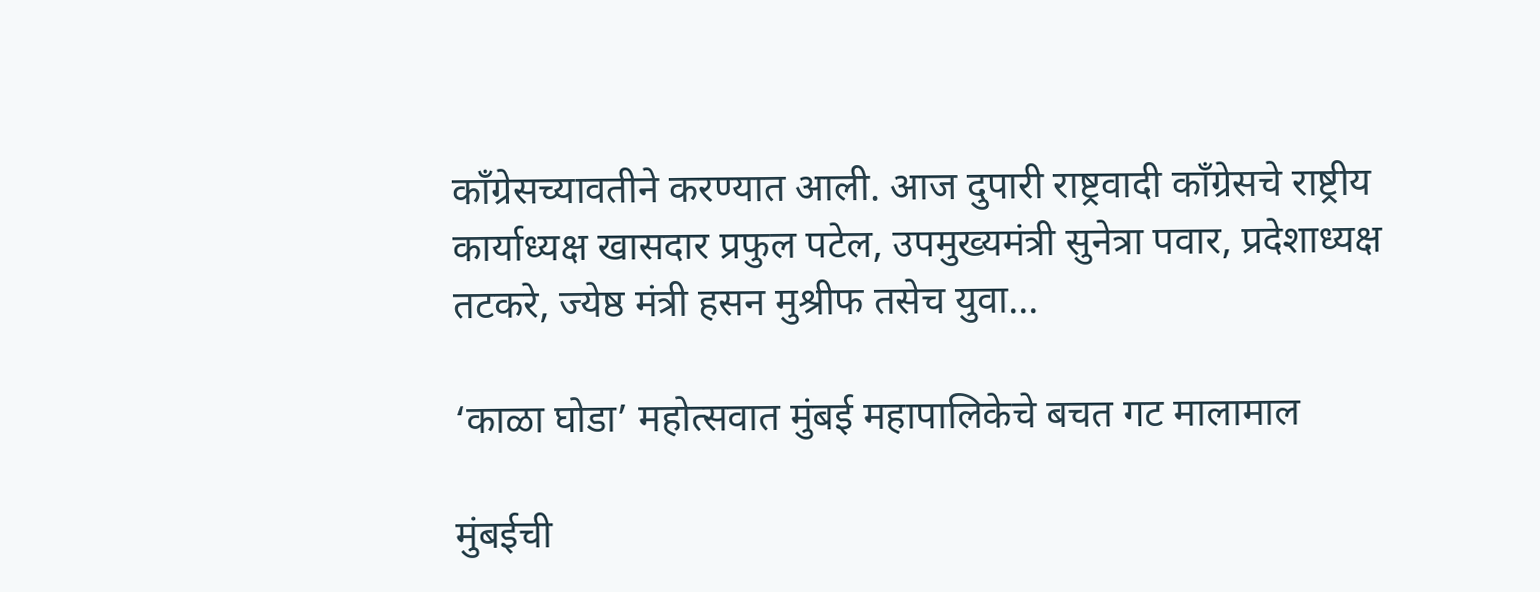काँग्रेसच्यावतीने करण्यात आली. आज दुपारी राष्ट्रवादी काँग्रेसचे राष्ट्रीय कार्याध्यक्ष खासदार प्रफुल पटेल, उपमुख्यमंत्री सुनेत्रा पवार, प्रदेशाध्यक्ष तटकरे, ज्येष्ठ मंत्री हसन मुश्रीफ तसेच युवा...

‘काळा घोडा’ महोत्सवात मुंबई महापालिकेचे बचत गट मालामाल

मुंबईची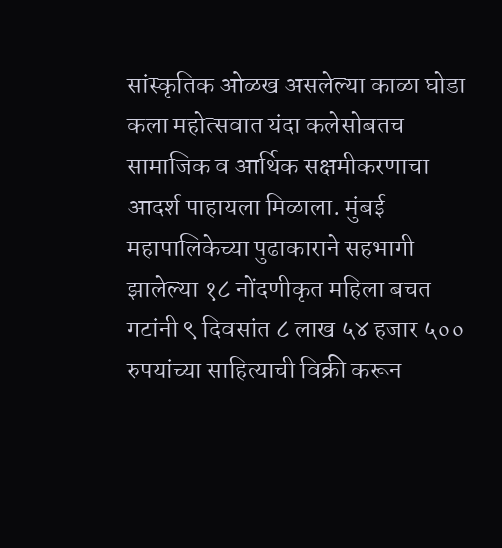सांस्कृतिक ओळख असलेल्या काळा घोडा कला महोत्सवात यंदा कलेसोबतच सामाजिक व आर्थिक सक्षमीकरणाचा आदर्श पाहायला मिळाला. मुंबई महापालिकेच्या पुढाकाराने सहभागी झालेल्या १८ नोंदणीकृत महिला बचत गटांनी ९ दिवसांत ८ लाख ५४ हजार ५०० रुपयांच्या साहित्याची विक्री करून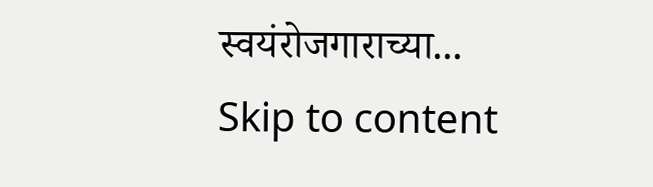स्वयंरोजगाराच्या...
Skip to content